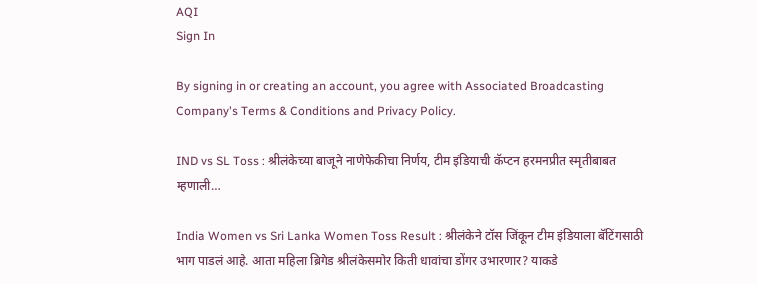AQI
Sign In

By signing in or creating an account, you agree with Associated Broadcasting Company's Terms & Conditions and Privacy Policy.

IND vs SL Toss : श्रीलंकेच्या बाजूने नाणेफेकीचा निर्णय, टीम इंडियाची कॅप्टन हरमनप्रीत स्मृतीबाबत म्हणाली…

India Women vs Sri Lanka Women Toss Result : श्रीलंकेने टॉस जिंकून टीम इंडियाला बॅटिंगसाठी भाग पाडलं आहे. आता महिला ब्रिगेड श्रीलंकेसमोर किती धावांचा डोंगर उभारणार? याकडे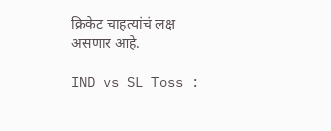क्रिकेट चाहत्यांचं लक्ष असणार आहे.

IND vs SL Toss :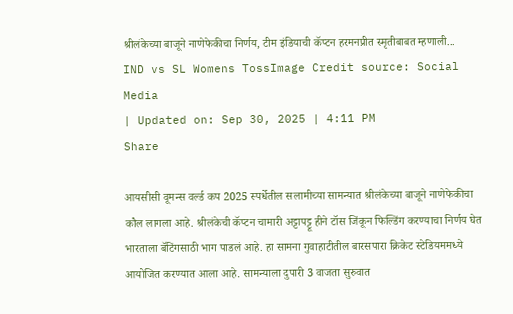श्रीलंकेच्या बाजूने नाणेफेकीचा निर्णय, टीम इंडियाची कॅप्टन हरमनप्रीत स्मृतीबाबत म्हणाली...
IND vs SL Womens TossImage Credit source: Social Media
| Updated on: Sep 30, 2025 | 4:11 PM
Share

आयसीसी वूमन्स वर्ल्ड कप 2025 स्पर्धेतील सलामीच्या सामन्यात श्रीलंकेच्या बाजूने नाणेफेकीचा कौल लागला आहे. श्रीलंकेची कॅप्टन चामारी अट्टापट्टू हीने टॉस जिंकून फिल्डिंग करण्याचा निर्णय घेत भारताला बॅटिंगसाठी भाग पाडलं आहे. हा सामना गुवाहाटीतील बारसपारा क्रिकेट स्टेडियममध्ये आयोजित करण्यात आला आहे. सामन्याला दुपारी 3 वाजता सुरुवात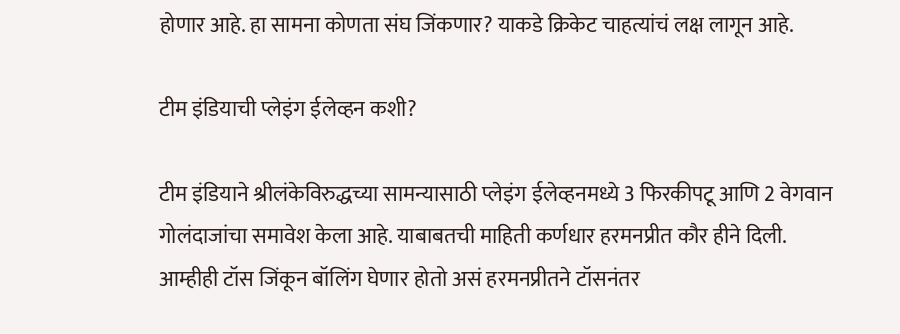होणार आहे. हा सामना कोणता संघ जिंकणार? याकडे क्रिकेट चाहत्यांचं लक्ष लागून आहे.

टीम इंडियाची प्लेइंग ईलेव्हन कशी?

टीम इंडियाने श्रीलंकेविरुद्धच्या सामन्यासाठी प्लेइंग ईलेव्हनमध्ये 3 फिरकीपटू आणि 2 वेगवान गोलंदाजांचा समावेश केला आहे. याबाबतची माहिती कर्णधार हरमनप्रीत कौर हीने दिली. आम्हीही टॉस जिंकून बॉलिंग घेणार होतो असं हरमनप्रीतने टॉसनंतर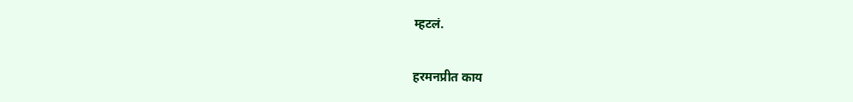म्हटलं.

हरमनप्रीत काय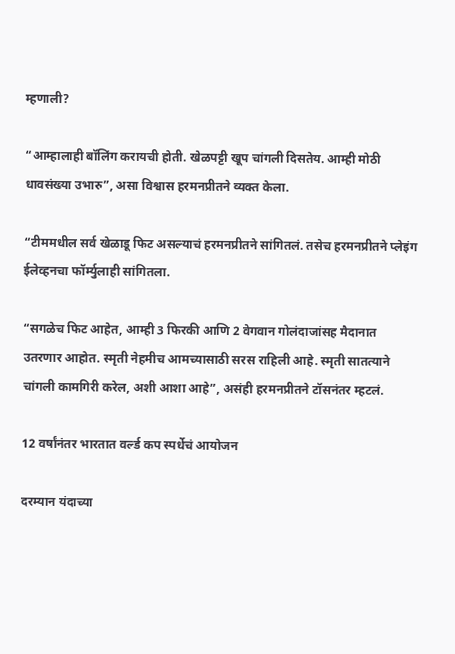म्हणाली?

“आम्हालाही बॉलिंग करायची होती. खेळपट्टी खूप चांगली दिसतेय. आम्ही मोठी धावसंख्या उभारु”, असा विश्वास हरमनप्रीतने व्यक्त केला.

“टीममधील सर्व खेळाडू फिट असल्याचं हरमनप्रीतने सांगितलं. तसेच हरमनप्रीतने प्लेइंग ईलेव्हनचा फॉर्म्युलाही सांगितला.

“सगळेच फिट आहेत, आम्ही 3 फिरकी आणि 2 वेगवान गोलंदाजांसह मैदानात उतरणार आहोत. स्मृती नेहमीच आमच्यासाठी सरस राहिली आहे. स्मृती सातत्याने चांगली कामगिरी करेल, अशी आशा आहे”, असंही हरमनप्रीतने टॉसनंतर म्हटलं.

12 वर्षांनंतर भारतात वर्ल्ड कप स्पर्धेचं आयोजन

दरम्यान यंदाच्या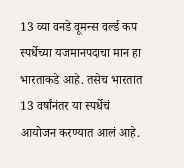13 व्या वनडे वूमन्स वर्ल्ड कप स्पर्धेच्या यजमानपदाचा मान हा भारताकडे आहे. तसेच भारतात 13 वर्षांनंतर या स्पर्धेचं आयोजन करण्यात आलं आहे.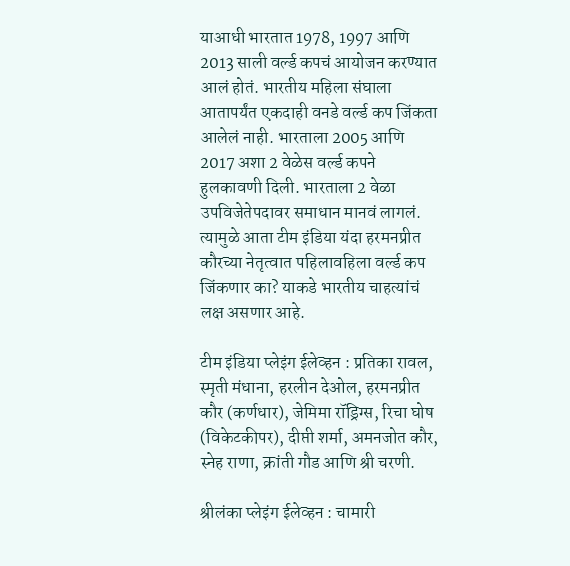याआधी भारतात 1978, 1997 आणि 2013 साली वर्ल्ड कपचं आयोजन करण्यात आलं होतं. भारतीय महिला संघाला आतापर्यंत एकदाही वनडे वर्ल्ड कप जिंकता आलेलं नाही. भारताला 2005 आणि 2017 अशा 2 वेळेस वर्ल्ड कपने हुलकावणी दिली. भारताला 2 वेळा उपविजेतेपदावर समाधान मानवं लागलं. त्यामुळे आता टीम इंडिया यंदा हरमनप्रीत कौरच्या नेतृत्वात पहिलावहिला वर्ल्ड कप जिंकणार का? याकडे भारतीय चाहत्यांचं लक्ष असणार आहे.

टीम इंडिया प्लेइंग ईलेव्हन : प्रतिका रावल, स्मृती मंधाना, हरलीन देओल, हरमनप्रीत कौर (कर्णधार), जेमिमा रॉड्रिग्स, रिचा घोष (विकेटकीपर), दीप्ती शर्मा, अमनजोत कौर, स्नेह राणा, क्रांती गौड आणि श्री चरणी.

श्रीलंका प्लेइंग ईलेव्हन : चामारी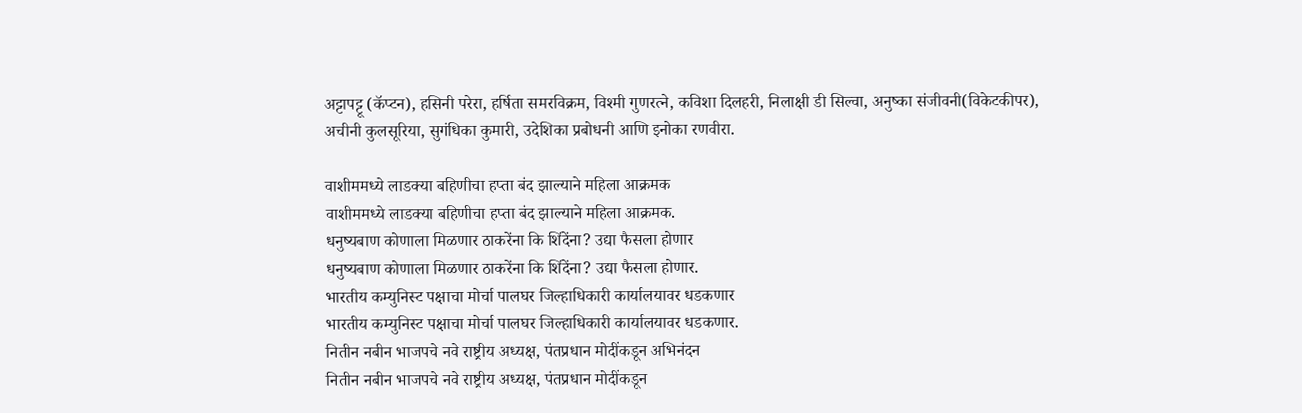अट्टापट्टू (कॅप्टन), हसिनी परेरा, हर्षिता समरविक्रम, विश्मी गुणरत्ने, कविशा दिलहरी, निलाक्षी डी सिल्वा, अनुष्का संजीवनी(विकेटकीपर), अचीनी कुलसूरिया, सुगंधिका कुमारी, उदेशिका प्रबोधनी आणि इनोका रणवीरा.

वाशीममध्ये लाडक्या बहिणीचा हप्ता बंद झाल्याने महिला आक्रमक
वाशीममध्ये लाडक्या बहिणीचा हप्ता बंद झाल्याने महिला आक्रमक.
धनुष्यबाण कोणाला मिळणार ठाकरेंना कि शिंदेंना? उद्या फैसला होणार
धनुष्यबाण कोणाला मिळणार ठाकरेंना कि शिंदेंना? उद्या फैसला होणार.
भारतीय कम्युनिस्ट पक्षाचा मोर्चा पालघर जिल्हाधिकारी कार्यालयावर धडकणार
भारतीय कम्युनिस्ट पक्षाचा मोर्चा पालघर जिल्हाधिकारी कार्यालयावर धडकणार.
नितीन नबीन भाजपचे नवे राष्ट्रीय अध्यक्ष, पंतप्रधान मोदींकडून अभिनंदन
नितीन नबीन भाजपचे नवे राष्ट्रीय अध्यक्ष, पंतप्रधान मोदींकडून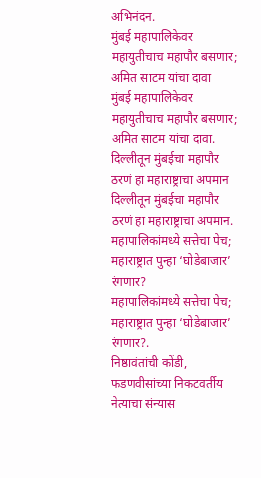अभिनंदन.
मुंबई महापालिकेवर महायुतीचाच महापौर बसणार; अमित साटम यांचा दावा
मुंबई महापालिकेवर महायुतीचाच महापौर बसणार; अमित साटम यांचा दावा.
दिल्लीतून मुंबईचा महापौर ठरणं हा महाराष्ट्राचा अपमान
दिल्लीतून मुंबईचा महापौर ठरणं हा महाराष्ट्राचा अपमान.
महापालिकांमध्ये सत्तेचा पेच; महाराष्ट्रात पुन्हा ‘घोडेबाजार’ रंगणार?
महापालिकांमध्ये सत्तेचा पेच; महाराष्ट्रात पुन्हा ‘घोडेबाजार’ रंगणार?.
निष्ठावंतांची कोंडी, फडणवीसांच्या निकटवर्तीय नेत्याचा संन्यास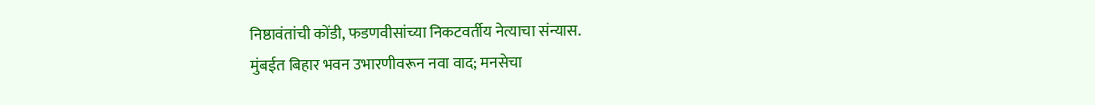निष्ठावंतांची कोंडी, फडणवीसांच्या निकटवर्तीय नेत्याचा संन्यास.
मुंबईत बिहार भवन उभारणीवरून नवा वाद; मनसेचा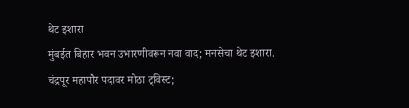थेट इशारा
मुंबईत बिहार भवन उभारणीवरून नवा वाद; मनसेचा थेट इशारा.
चंद्रपूर महापौर पदावर मोठा ट्विस्ट;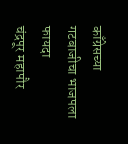काँग्रेसच्या गटबाजीचा भाजपला फायदा
चंद्रपूर महापौर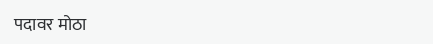पदावर मोठा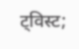ट्विस्ट;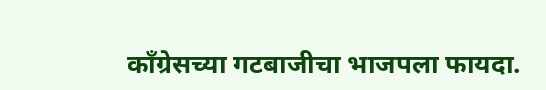काँग्रेसच्या गटबाजीचा भाजपला फायदा.